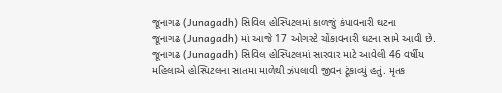જૂનાગઢ (Junagadh) સિવિલ હોસ્પિટલમાં કાળજું કંપાવનારી ઘટના
જૂનાગઢ (Junagadh) માં આજે 17 ઓગસ્ટે ચોંકાવનારી ઘટના સામે આવી છે. જૂનાગઢ (Junagadh) સિવિલ હોસ્પિટલમાં સારવાર માટે આવેલી 46 વર્ષીય મહિલાએ હોસ્પિટલના સાતમા માળેથી ઝંપલાવી જીવન ટૂંકાવ્યું હતું. મૃતક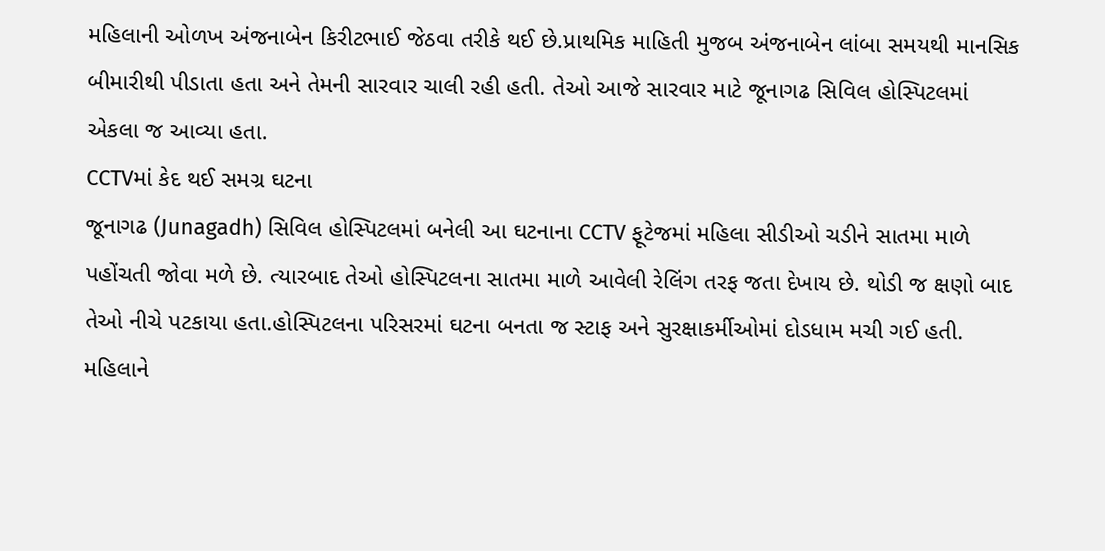મહિલાની ઓળખ અંજનાબેન કિરીટભાઈ જેઠવા તરીકે થઈ છે.પ્રાથમિક માહિતી મુજબ અંજનાબેન લાંબા સમયથી માનસિક બીમારીથી પીડાતા હતા અને તેમની સારવાર ચાલી રહી હતી. તેઓ આજે સારવાર માટે જૂનાગઢ સિવિલ હોસ્પિટલમાં એકલા જ આવ્યા હતા.
CCTVમાં કેદ થઈ સમગ્ર ઘટના
જૂનાગઢ (Junagadh) સિવિલ હોસ્પિટલમાં બનેલી આ ઘટનાના CCTV ફૂટેજમાં મહિલા સીડીઓ ચડીને સાતમા માળે પહોંચતી જોવા મળે છે. ત્યારબાદ તેઓ હોસ્પિટલના સાતમા માળે આવેલી રેલિંગ તરફ જતા દેખાય છે. થોડી જ ક્ષણો બાદ તેઓ નીચે પટકાયા હતા.હોસ્પિટલના પરિસરમાં ઘટના બનતા જ સ્ટાફ અને સુરક્ષાકર્મીઓમાં દોડધામ મચી ગઈ હતી. મહિલાને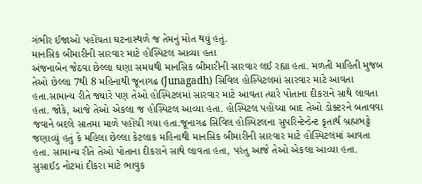ગંભીર ઈજાઓ પહોંચતા ઘટનાસ્થળે જ તેમનું મોત થયું હતું.
માનસિક બીમારીની સારવાર માટે હોસ્પિટલ આવ્યા હતા
અંજનાબેન જેઠવા છેલ્લા ઘણા સમયથી માનસિક બીમારીની સારવાર લઈ રહ્યા હતા. મળતી માહિતી મુજબ તેઓ છેલ્લા 7થી 8 મહિનાથી જૂનાગઢ (Junagadh) સિવિલ હોસ્પિટલમાં સારવાર માટે આવતા હતા.સામાન્ય રીતે જ્યારે પણ તેઓ હોસ્પિટલમાં સારવાર માટે આવતા ત્યારે પોતાના દીકરાને સાથે લાવતા હતા. જોકે, આજે તેઓ એકલા જ હોસ્પિટલ આવ્યા હતા. હોસ્પિટલ પહોંચ્યા બાદ તેઓ ડોક્ટરને બતાવવા જવાને બદલે સાતમા માળે પહોંચી ગયા હતા.જૂનાગઢ સિવિલ હોસ્પિટલના સુપરિન્ટેન્ડેન્ટ કૃતાર્થ બ્રહ્મભટ્ટે જણાવ્યું હતું કે મહિલા છેલ્લા કેટલાક મહિનાથી માનસિક બીમારીની સારવાર માટે હોસ્પિટલમાં આવતા હતા. સામાન્ય રીતે તેઓ પોતાના દીકરાને સાથે લાવતા હતા, પરંતુ આજે તેઓ એકલા આવ્યા હતા.
સુસાઈડ નોટમાં દીકરા માટે ભાવુક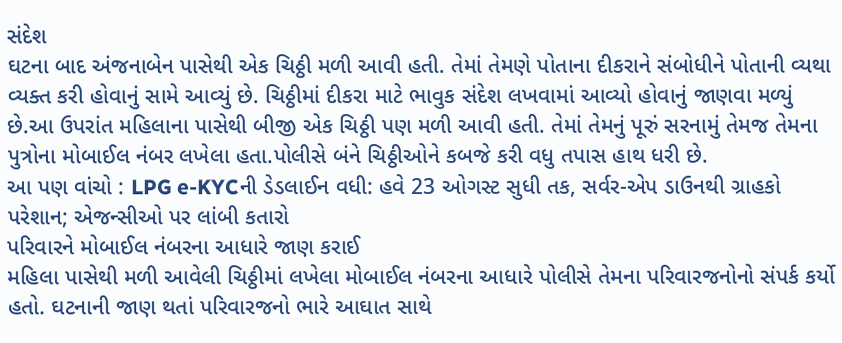સંદેશ
ઘટના બાદ અંજનાબેન પાસેથી એક ચિઠ્ઠી મળી આવી હતી. તેમાં તેમણે પોતાના દીકરાને સંબોધીને પોતાની વ્યથા વ્યક્ત કરી હોવાનું સામે આવ્યું છે. ચિઠ્ઠીમાં દીકરા માટે ભાવુક સંદેશ લખવામાં આવ્યો હોવાનું જાણવા મળ્યું છે.આ ઉપરાંત મહિલાના પાસેથી બીજી એક ચિઠ્ઠી પણ મળી આવી હતી. તેમાં તેમનું પૂરું સરનામું તેમજ તેમના પુત્રોના મોબાઈલ નંબર લખેલા હતા.પોલીસે બંને ચિઠ્ઠીઓને કબજે કરી વધુ તપાસ હાથ ધરી છે.
આ પણ વાંચો : LPG e-KYCની ડેડલાઈન વધી: હવે 23 ઓગસ્ટ સુધી તક, સર્વર-એપ ડાઉનથી ગ્રાહકો પરેશાન; એજન્સીઓ પર લાંબી કતારો
પરિવારને મોબાઈલ નંબરના આધારે જાણ કરાઈ
મહિલા પાસેથી મળી આવેલી ચિઠ્ઠીમાં લખેલા મોબાઈલ નંબરના આધારે પોલીસે તેમના પરિવારજનોનો સંપર્ક કર્યો હતો. ઘટનાની જાણ થતાં પરિવારજનો ભારે આઘાત સાથે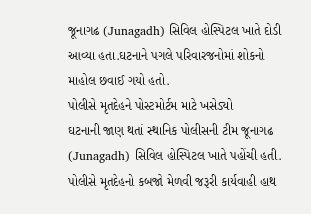જૂનાગઢ (Junagadh) સિવિલ હોસ્પિટલ ખાતે દોડી આવ્યા હતા.ઘટનાને પગલે પરિવારજનોમાં શોકનો માહોલ છવાઈ ગયો હતો.
પોલીસે મૃતદેહને પોસ્ટમોર્ટમ માટે ખસેડ્યો
ઘટનાની જાણ થતાં સ્થાનિક પોલીસની ટીમ જૂનાગઢ (Junagadh) સિવિલ હોસ્પિટલ ખાતે પહોંચી હતી. પોલીસે મૃતદેહનો કબજો મેળવી જરૂરી કાર્યવાહી હાથ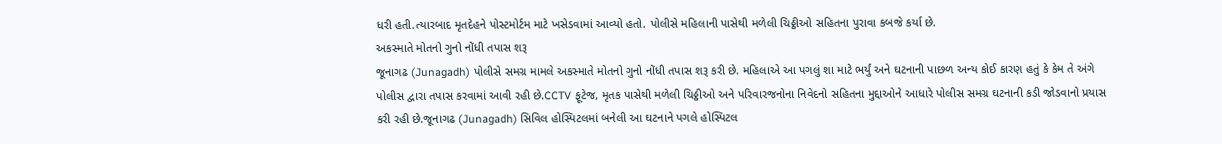ધરી હતી.ત્યારબાદ મૃતદેહને પોસ્ટમોર્ટમ માટે ખસેડવામાં આવ્યો હતો. પોલીસે મહિલાની પાસેથી મળેલી ચિઠ્ઠીઓ સહિતના પુરાવા કબજે કર્યા છે.
અકસ્માતે મોતનો ગુનો નોંધી તપાસ શરૂ
જૂનાગઢ (Junagadh) પોલીસે સમગ્ર મામલે અકસ્માતે મોતનો ગુનો નોંધી તપાસ શરૂ કરી છે. મહિલાએ આ પગલું શા માટે ભર્યું અને ઘટનાની પાછળ અન્ય કોઈ કારણ હતું કે કેમ તે અંગે પોલીસ દ્વારા તપાસ કરવામાં આવી રહી છે.CCTV ફૂટેજ, મૃતક પાસેથી મળેલી ચિઠ્ઠીઓ અને પરિવારજનોના નિવેદનો સહિતના મુદ્દાઓને આધારે પોલીસ સમગ્ર ઘટનાની કડી જોડવાનો પ્રયાસ કરી રહી છે.જૂનાગઢ (Junagadh) સિવિલ હોસ્પિટલમાં બનેલી આ ઘટનાને પગલે હોસ્પિટલ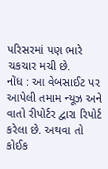પરિસરમાં પણ ભારે ચકચાર મચી છે.
નોંધ : આ વેબસાઈટ પર આપેલી તમામ ન્યૂઝ અને વાતો રીપોર્ટર દ્વારા રિપોર્ટ કરેલા છે. અથવા તો કોઈક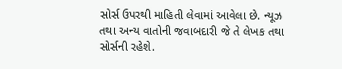સોર્સ ઉપરથી માહિતી લેવામાં આવેલા છે. ન્યૂઝ તથા અન્ય વાતોની જવાબદારી જે તે લેખક તથા સોર્સની રહેશે.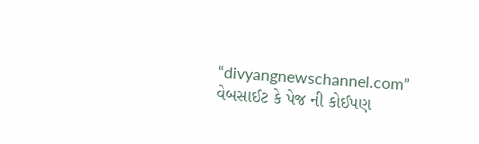“divyangnewschannel.com” વેબસાઈટ કે પેજ ની કોઈપણ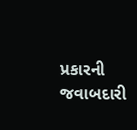પ્રકારની જવાબદારી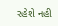રહેશે નહી